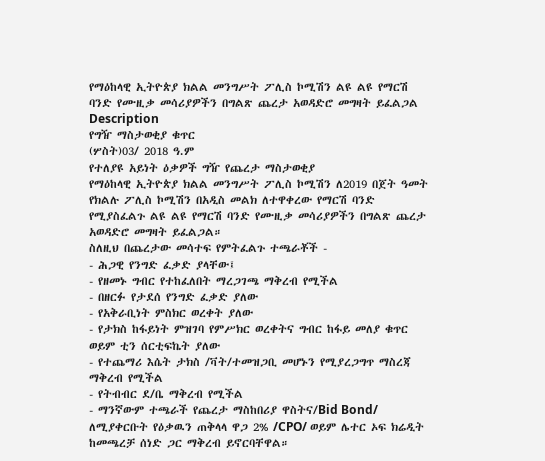የማዕከላዊ ኢትዮጵያ ክልል መንግሥት ፖሊስ ኮሚሽን ልዩ ልዩ የማርሽ ባንድ የሙዚቃ መሳሪያዎችን በግልጽ ጨረታ አወዳድሮ መግዛት ይፈልጋል
Description
የግዥ ማስታወቂያ ቁጥር
(ሦስት)03/ 2018 ዓ.ም
የተለያዩ አይነት ዕቃዎች ግዥ የጨረታ ማስታወቂያ
የማዕከላዊ ኢትዮጵያ ክልል መንግሥት ፖሊስ ኮሚሽን ለ2019 በጀት ዓመት የክልሉ ፖሊስ ኮሚሽን በአዲስ መልክ ለተዋቀረው የማርሽ ባንድ የሚያስፈልጉ ልዩ ልዩ የማርሽ ባንድ የሙዚቃ መሳሪያዎችን በግልጽ ጨረታ አወዳድሮ መግዛት ይፈልጋል።
ስለዚህ በጨረታው መሳተፍ የምትፈልጉ ተጫራቾች -
- ሕጋዊ የንግድ ፈቃድ ያላቸው፤
- የዘመኑ ግብር የተከፈለበት ማረጋገጫ ማቅረብ የሚችል
- በዘርፉ የታደሰ የንግድ ፈቃድ ያለው
- የአቅራቢነት ምስክር ወረቀት ያለው
- የታክስ ከፋይነት ምዝገባ የምሥክር ወረቀትና ግብር ከፋይ መለያ ቁጥር ወይም ቲን ሰርቲፍኬት ያለው
- የተጨማሪ እሴት ታክስ /ቫት/ተመዝጋቢ መሆኑን የሚያረጋግጥ ማስረጃ ማቅረብ የሚችል
- የትብብር ደ/ቤ ማቅረብ የሚችል
- ማንኛውም ተጫራች የጨረታ ማስከበሪያ ዋስትና/Bid Bond/ ለሚያቀርቡት የዕቃዉን ጠቅላላ ዋጋ 2% /CPO/ ወይም ሌተር ኦፍ ክሬዲት ከመጫረቻ ሰነድ ጋር ማቅረብ ይኖርባቸዋል።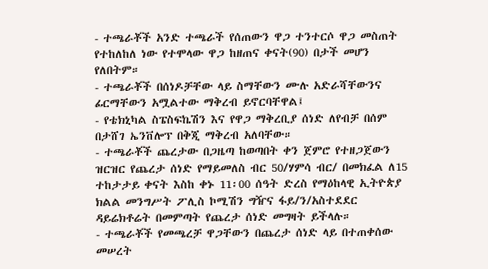- ተጫራቾች አንድ ተጫራች የሰጠውን ዋጋ ተንተርሶ ዋጋ መስጠት የተከለከለ ነው የተሞላው ዋጋ ከዘጠና ቀናት(90) በታች መሆን የለበትም።
- ተጫራቾች በሰነዶቻቸው ላይ ስማቸውን ሙሉ አድራሻቸውንና ፊርማቸውን አሟልተው ማቅረብ ይኖርባቸዋል፤
- የቴክኒካል ስፔስፍኬሽን እና የዋጋ ማቅረቢያ ሰነድ ለየብቻ በሰም በታሸገ ኤንቨሎፕ በቅጂ ማቅረብ አለባቸው።
- ተጫራቾች ጨረታው በጋዜጣ ከወጣበት ቀን ጀምሮ የተዘጋጀውን ዝርዝር የጨረታ ሰነድ የማይመለስ ብር 50/ሃምሳ ብር/ በመክፈል ለ15 ተከታታይ ቀናት እስከ ቀኑ 11፡00 ሰዓት ድረስ የማዕከላዊ ኢትዮጵያ ክልል መንግሥት ፖሊስ ኮሚሽን ግዥና ፋይ/ን/አስተደደር ዳይሬክቶሬት በመምጣት የጨረታ ሰነድ መግዛት ይችላሉ።
- ተጫራቾች የመጫረቻ ዋጋቸውን በጨረታ ሰነድ ላይ በተጠቀሰው መሠረት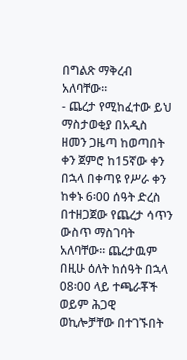በግልጽ ማቅረብ አለባቸው።
- ጨረታ የሚከፈተው ይህ ማስታወቂያ በአዲስ ዘመን ጋዜጣ ከወጣበት ቀን ጀምሮ ከ15ኛው ቀን በኋላ በቀጣዩ የሥራ ቀን ከቀኑ 6፡00 ሰዓት ድረስ በተዘጋጀው የጨረታ ሳጥን ውስጥ ማስገባት አለባቸው፡፡ ጨረታዉም በዚሁ ዕለት ከሰዓት በኋላ 08፡00 ላይ ተጫራቾች ወይም ሕጋዊ ወኪሎቻቸው በተገኙበት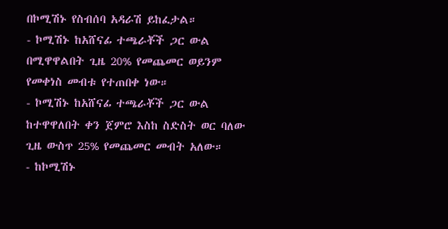በኮሚሽኑ የስብሰባ አዳራሽ ይከፈታል።
- ኮሚሽኑ ከአሸናፊ ተጫራቾች ጋር ውል በሚዋዋልበት ጊዜ 20% የመጨመር ወይንም የመቀነስ መብቱ የተጠበቀ ነው።
- ኮሚሽኑ ከአሸናፊ ተጫራቾች ጋር ውል ከተዋዋለበት ቀን ጀምሮ እስከ ስድስት ወር ባለው ጊዜ ውስጥ 25% የመጨመር መብት አለው።
- ከኮሚሽኑ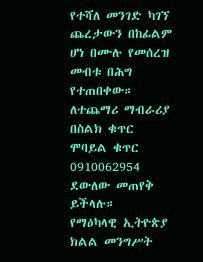የተሻለ መንገድ ካገኘ ጨረታውን በከፊልም ሆነ በሙሉ የመሰረዝ መብቱ በሕግ የተጠበቀው።
ለተጨማሪ ማብራሪያ በስልክ ቁጥር ሞባይል ቁጥር 0910062954 ደውለው መጠየቅ ይችላሉ።
የማዕካላዊ ኢትዮጵያ ክልል መንግሥት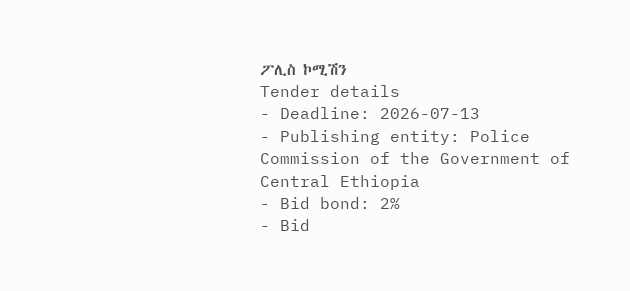ፖሊስ ኮሚሽን
Tender details
- Deadline: 2026-07-13
- Publishing entity: Police Commission of the Government of Central Ethiopia
- Bid bond: 2%
- Bid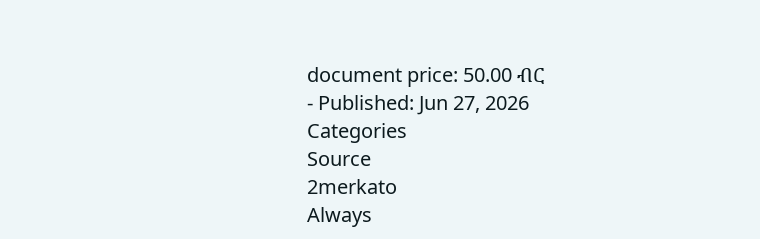document price: 50.00 ብር
- Published: Jun 27, 2026
Categories
Source
2merkato
Always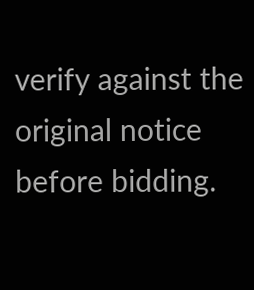verify against the original notice before bidding.